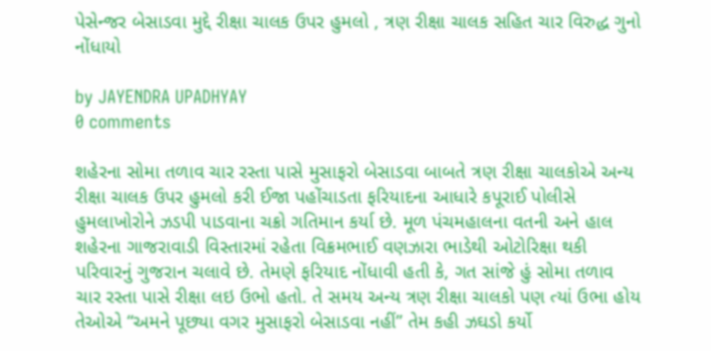પેસેન્જર બેસાડવા મુદ્દે રીક્ષા ચાલક ઉપર હુમલો , ત્રણ રીક્ષા ચાલક સહિત ચાર વિરુદ્ધ ગુનો નોંધાયો

by JAYENDRA UPADHYAY
0 comments

શહેરના સોમા તળાવ ચાર રસ્તા પાસે મુસાફરો બેસાડવા બાબતે ત્રણ રીક્ષા ચાલકોએ અન્ય રીક્ષા ચાલક ઉપર હુમલો કરી ઈજા પહોંચાડતા ફરિયાદના આધારે કપૂરાઈ પોલીસે હુમલાખોરોને ઝડપી પાડવાના ચક્રો ગતિમાન કર્યા છે. મૂળ પંચમહાલના વતની અને હાલ શહેરના ગાજરાવાડી વિસ્તારમાં રહેતા વિક્રમભાઈ વણઝારા ભાડેથી ઓટોરિક્ષા થકી પરિવારનું ગુજરાન ચલાવે છે. તેમણે ફરિયાદ નોંધાવી હતી કે, ગત સાંજે હું સોમા તળાવ ચાર રસ્તા પાસે રીક્ષા લઇ ઉભો હતો. તે સમય અન્ય ત્રણ રીક્ષા ચાલકો પણ ત્યાં ઉભા હોય તેઓએ “અમને પૂછ્યા વગર મુસાફરો બેસાડવા નહીં” તેમ કહી ઝઘડો કર્યો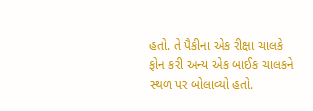હતો. તે પૈકીના એક રીક્ષા ચાલકે ફોન કરી અન્ય એક બાઈક ચાલકને સ્થળ પર બોલાવ્યો હતો.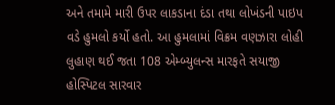અને તમામે મારી ઉપર લાકડાના દંડા તથા લોખંડની પાઇપ વડે હુમલો કર્યો હતો. આ હુમલામાં વિક્રમ વણઝારા લોહી લુહાણ થઈ જતા 108 એમ્બ્યુલન્સ મારફતે સયાજી હોસ્પિટલ સારવાર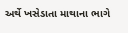અર્થે ખસેડાતા માથાના ભાગે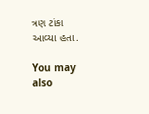ત્રણ ટાંકા આવ્યા હતા.

You may also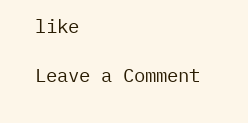like

Leave a Comment